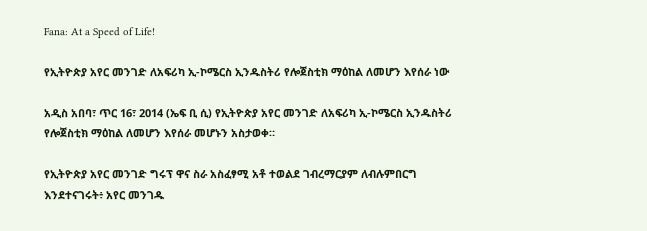Fana: At a Speed of Life!

የኢትዮጵያ አየር መንገድ ለአፍሪካ ኢ-ኮሜርስ ኢንዱስትሪ የሎጀስቲክ ማዕከል ለመሆን እየሰራ ነው

አዲስ አበባ፣ ጥር 16፣ 2014 (ኤፍ ቢ ሲ) የኢትዮጵያ አየር መንገድ ለአፍሪካ ኢ-ኮሜርስ ኢንዱስትሪ የሎጀስቲክ ማዕከል ለመሆን እየሰራ መሆኑን አስታወቀ።

የኢትዮጵያ አየር መንገድ ግሩፕ ዋና ስራ አስፈፃሚ አቶ ተወልደ ገብረማርያም ለብሉምበርግ እንደተናገሩት፥ አየር መንገዱ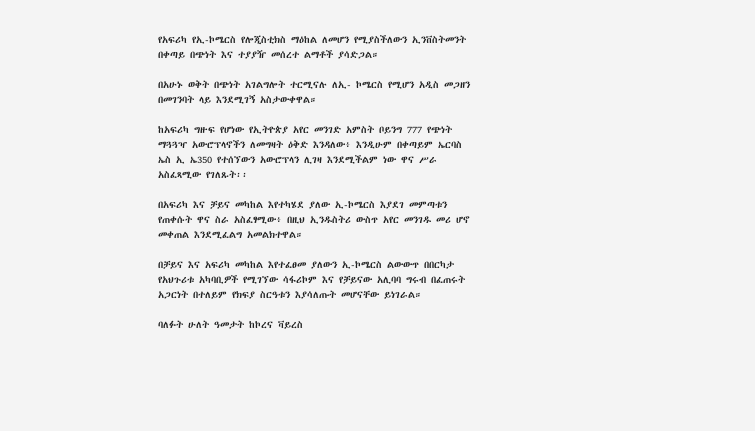የአፍሪካ የኢ-ኮሜርስ የሎጂስቲክስ ማዕከል ለመሆን የሚያስችለውን ኢንቨስትመንት በቀጣይ በጭነት እና ተያያዥ መሰረተ ልማቶች ያሳድጋል።

በአሁኑ ወቅት በጭነት አገልግሎት ተርሚናሉ ለኢ- ኮሜርስ የሚሆን አዲስ መጋዘን በመገንባት ላይ እንደሚገኝ አስታውቀዋል።

ከአፍሪካ ግዙፍ የሆነው የኢትዮጵያ አየር መንገድ አምስት ቦይንግ 777 የጭነት ማጓጓዣ አውሮፕላኖችን ለመግዛት ዕቅድ እንዳለው፥ እንዲሁም በቀጣይም ኤርባስ ኤስ ኢ ኤ350 የተሰኘውን አውሮፕላን ሊገዛ እንደሚችልም ነው ዋና ሥራ አስፈጻሚው የገለጹት፡፡

በአፍሪካ እና ቻይና መካከል እየተካሄደ ያለው ኢ-ኮሜርስ እያደገ መምጣቱን የጠቀሱት ዋና ስራ አስፈፃሚው፥ በዚህ ኢንዱስትሪ ውስጥ አየር መንገዱ መሪ ሆኖ መቀጠል እንደሚፈልግ አመልክተዋል።

በቻይና እና አፍሪካ መካከል እየተፈፀመ ያለውን ኢ-ኮሜርስ ልውውጥ በበርካታ የአህጉሪቱ አካባቢዎች የሚገኘው ሳፋሪኮም እና የቻይናው አሊባባ ግሩብ በፈጠሩት አጋርነት በተለይም የክፍያ ስርዓቱን እያሳለጡት መሆናቸው ይነገራል።

ባለፉት ሁለት ዓመታት ከኮረና ቫይረስ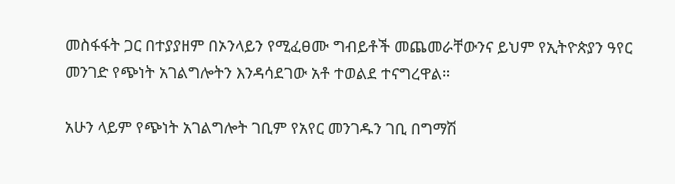መስፋፋት ጋር በተያያዘም በኦንላይን የሚፈፀሙ ግብይቶች መጨመራቸውንና ይህም የኢትዮጵያን ዓየር መንገድ የጭነት አገልግሎትን እንዳሳደገው አቶ ተወልደ ተናግረዋል።

አሁን ላይም የጭነት አገልግሎት ገቢም የአየር መንገዱን ገቢ በግማሽ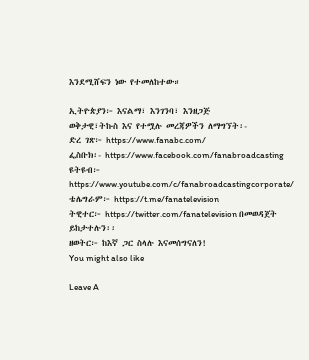እንደሚሸፍን ነው የተመለከተው።

ኢትዮጵያን፦ እናልማ፣ እንገንባ፣ እንዘጋጅ
ወቅታዊ፣ትኩስ እና የተሟሉ መረጃዎችን ለማግኘት፡-
ድረ ገጽ፦ https://www.fanabc.com/
ፌስቡክ፡- https://www.facebook.com/fanabroadcasting
ዩትዩብ፦ https://www.youtube.com/c/fanabroadcastingcorporate/
ቴሌግራም፦ https://t.me/fanatelevision
ትዊተር፦ https://twitter.com/fanatelevision በመወዳጀት ይከታተሉን፡፡
ዘወትር፦ ከእኛ ጋር ስላሉ እናመሰግናለን!
You might also like

Leave A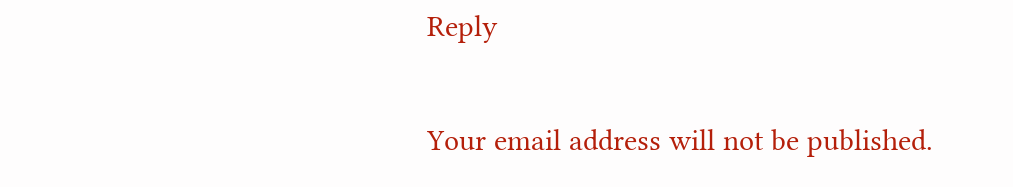Reply

Your email address will not be published.